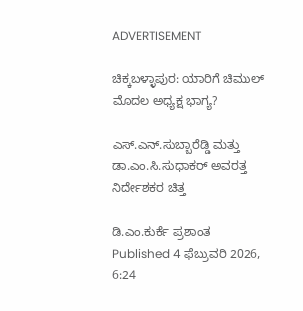ADVERTISEMENT

ಚಿಕ್ಕಬಳ್ಳಾಪುರ: ಯಾರಿಗೆ ಚಿಮುಲ್ ಮೊದಲ ಅಧ್ಯಕ್ಷ ಭಾಗ್ಯ?

ಎಸ್‌.ಎನ್.ಸುಬ್ಬಾರೆಡ್ಡಿ ಮತ್ತು ಡಾ.ಎಂ.ಸಿ.ಸುಧಾಕರ್ ಅವರತ್ತ ನಿರ್ದೇಶಕರ ಚಿತ್ತ

ಡಿ.ಎಂ.ಕುರ್ಕೆ ಪ್ರಶಾಂತ
Published 4 ಫೆಬ್ರುವರಿ 2026, 6:24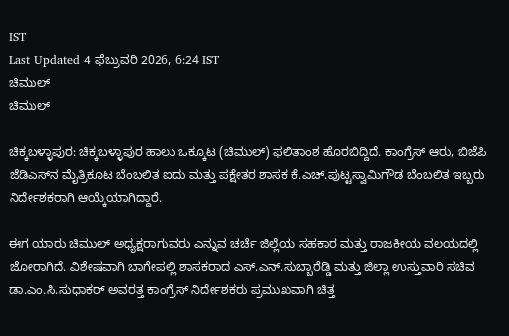IST
Last Updated 4 ಫೆಬ್ರುವರಿ 2026, 6:24 IST
ಚಿಮುಲ್
ಚಿಮುಲ್

ಚಿಕ್ಕಬಳ್ಳಾಪುರ: ಚಿಕ್ಕಬಳ್ಳಾಪುರ ಹಾಲು ಒಕ್ಕೂಟ (ಚಿಮುಲ್) ಫಲಿತಾಂಶ ಹೊರಬಿದ್ದಿದೆ. ಕಾಂಗ್ರೆಸ್ ಆರು, ಬಿಜೆಪಿ ಜೆಡಿಎಸ್‌ನ ಮೈತ್ರಿಕೂಟ ಬೆಂಬಲಿತ ಐದು ಮತ್ತು ಪಕ್ಷೇತರ ಶಾಸಕ ಕೆ.ಎಚ್.ಪುಟ್ಟಸ್ವಾಮಿಗೌಡ ಬೆಂಬಲಿತ ಇಬ್ಬರು ನಿರ್ದೇಶಕರಾಗಿ ಆಯ್ಕೆಯಾಗಿದ್ದಾರೆ.

ಈಗ ಯಾರು ಚಿಮುಲ್ ಅಧ್ಯಕ್ಷರಾಗುವರು ಎನ್ನುವ ಚರ್ಚೆ ಜಿಲ್ಲೆಯ ಸಹಕಾರ ಮತ್ತು ರಾಜಕೀಯ ವಲಯದಲ್ಲಿ ಜೋರಾಗಿದೆ. ವಿಶೇಷವಾಗಿ ಬಾಗೇಪಲ್ಲಿ ಶಾಸಕರಾದ ಎಸ್‌.ಎನ್.ಸುಬ್ಬಾರೆಡ್ಡಿ ಮತ್ತು ಜಿಲ್ಲಾ ಉಸ್ತುವಾರಿ ಸಚಿವ ಡಾ.ಎಂ.ಸಿ.ಸುಧಾಕರ್ ಅವರತ್ತ ಕಾಂಗ್ರೆಸ್ ನಿರ್ದೇಶಕರು ಪ್ರಮುಖವಾಗಿ ಚಿತ್ತ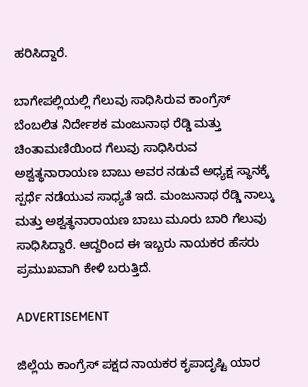ಹರಿಸಿದ್ದಾರೆ.

ಬಾಗೇಪಲ್ಲಿಯಲ್ಲಿ ಗೆಲುವು ಸಾಧಿಸಿರುವ ಕಾಂಗ್ರೆಸ್ ಬೆಂಬಲಿತ ನಿರ್ದೇಶಕ ಮಂಜುನಾಥ ರೆಡ್ಡಿ ಮತ್ತು ಚಿಂತಾಮಣಿಯಿಂದ ಗೆಲುವು ಸಾಧಿಸಿರುವ ಅಶ್ವತ್ಥನಾರಾಯಣ ಬಾಬು ಅವರ ನಡುವೆ ಅಧ್ಯಕ್ಷ ಸ್ಥಾನಕ್ಕೆ ಸ್ಪರ್ಧೆ ನಡೆಯುವ ಸಾಧ್ಯತೆ ಇದೆ. ಮಂಜುನಾಥ ರೆಡ್ಡಿ ನಾಲ್ಕು ಮತ್ತು ಅಶ್ವತ್ಥನಾರಾಯಣ ಬಾಬು ಮೂರು ಬಾರಿ ಗೆಲುವು ಸಾಧಿಸಿದ್ದಾರೆ. ಆದ್ದರಿಂದ ಈ ಇಬ್ಬರು ನಾಯಕರ ಹೆಸರು ಪ್ರಮುಖವಾಗಿ ಕೇಳಿ ಬರುತ್ತಿದೆ.

ADVERTISEMENT

ಜಿಲ್ಲೆಯ ಕಾಂಗ್ರೆಸ್ ಪಕ್ಷದ ನಾಯಕರ ಕೃಪಾದೃಷ್ಟಿ ಯಾರ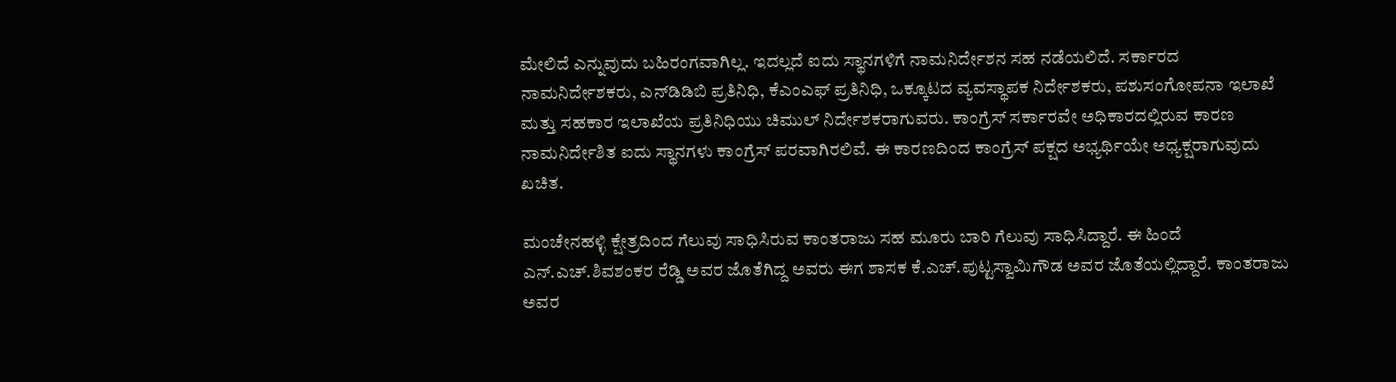ಮೇಲಿದೆ ಎನ್ನುವುದು ಬಹಿರಂಗವಾಗಿಲ್ಲ. ಇದಲ್ಲದೆ ‌ಐದು ಸ್ಥಾನಗಳಿಗೆ ನಾಮನಿರ್ದೇಶನ ಸಹ ನಡೆಯಲಿದೆ. ಸರ್ಕಾರದ ನಾಮನಿರ್ದೇಶಕರು, ಎನ್‌ಡಿಡಿಬಿ ಪ್ರತಿನಿಧಿ, ಕೆಎಂಎಫ್ ಪ್ರತಿನಿಧಿ, ಒಕ್ಕೂಟದ ವ್ಯವಸ್ಥಾಪಕ ನಿರ್ದೇಶಕರು, ಪಶುಸಂಗೋಪನಾ ಇಲಾಖೆ ಮತ್ತು ಸಹಕಾರ ಇಲಾಖೆಯ ಪ್ರತಿನಿಧಿಯು ಚಿಮುಲ್ ನಿರ್ದೇಶಕರಾಗುವರು. ಕಾಂಗ್ರೆಸ್ ಸರ್ಕಾರವೇ ಅಧಿಕಾರದಲ್ಲಿರುವ ಕಾರಣ ನಾಮನಿರ್ದೇಶಿತ ಐದು ಸ್ಥಾನಗಳು ಕಾಂಗ್ರೆಸ್ ಪರವಾಗಿರಲಿವೆ. ಈ ಕಾರಣದಿಂದ ಕಾಂಗ್ರೆಸ್ ಪಕ್ಷದ ಅಭ್ಯರ್ಥಿಯೇ ಅಧ್ಯಕ್ಷರಾಗುವುದು ಖಚಿತ.

ಮಂಚೇನಹಳ್ಳಿ ಕ್ಷೇತ್ರದಿಂದ ಗೆಲುವು ಸಾಧಿಸಿರುವ ಕಾಂತರಾಜು ಸಹ ಮೂರು ಬಾರಿ ಗೆಲುವು ಸಾಧಿಸಿದ್ದಾರೆ. ಈ ಹಿಂದೆ ಎನ್‌.ಎಚ್.ಶಿವಶಂಕರ ರೆಡ್ಡಿ ಅವರ ಜೊತೆಗಿದ್ದ ಅವರು ಈಗ ಶಾಸಕ ಕೆ.ಎಚ್.ಪುಟ್ಟಸ್ವಾಮಿಗೌಡ ಅವರ ಜೊತೆಯಲ್ಲಿದ್ದಾರೆ. ಕಾಂತರಾಜು ಅವರ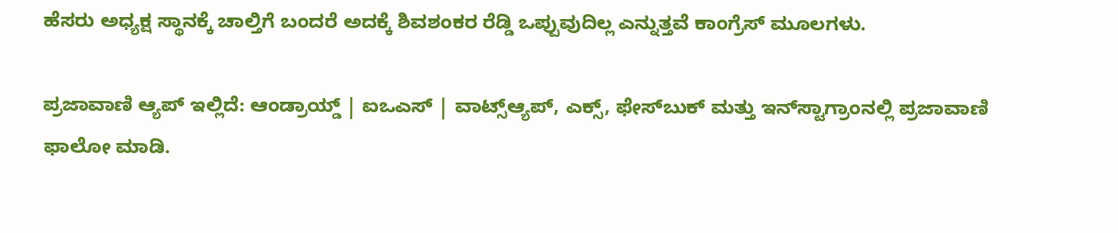ಹೆಸರು ಅಧ್ಯಕ್ಷ ಸ್ಥಾನಕ್ಕೆ ಚಾಲ್ತಿಗೆ ಬಂದರೆ ಅದಕ್ಕೆ ಶಿವಶಂಕರ ರೆಡ್ಡಿ ಒಪ್ಪುವುದಿಲ್ಲ ಎನ್ನುತ್ತವೆ ಕಾಂಗ್ರೆಸ್ ಮೂಲಗಳು.

ಪ್ರಜಾವಾಣಿ ಆ್ಯಪ್ ಇಲ್ಲಿದೆ: ಆಂಡ್ರಾಯ್ಡ್ | ಐಒಎಸ್ | ವಾಟ್ಸ್ಆ್ಯಪ್, ಎಕ್ಸ್, ಫೇಸ್‌ಬುಕ್ ಮತ್ತು ಇನ್‌ಸ್ಟಾಗ್ರಾಂನಲ್ಲಿ ಪ್ರಜಾವಾಣಿ ಫಾಲೋ ಮಾಡಿ.